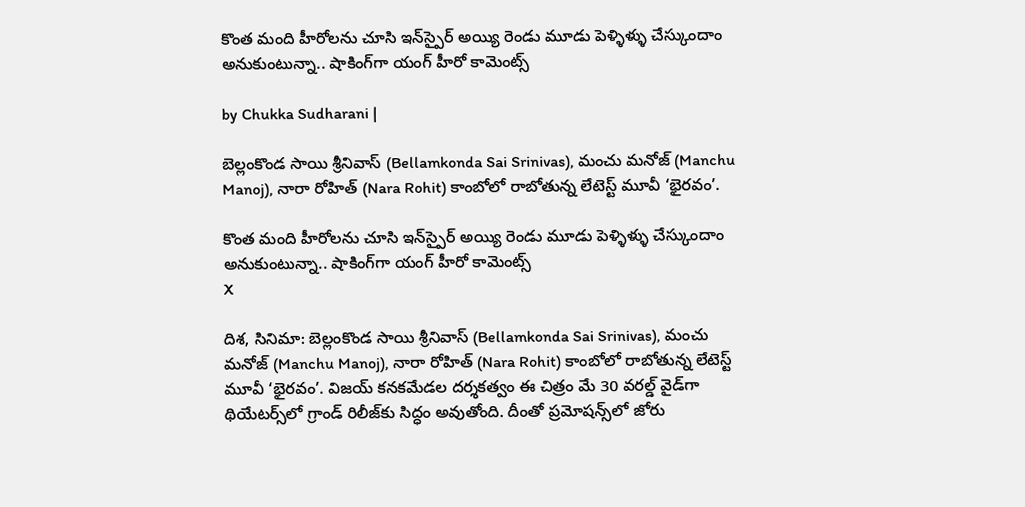కొంత మంది హీరోలను చూసి ఇన్‌స్పైర్ అయ్యి రెండు మూడు పెళ్ళిళ్ళు చేస్కుందాం అనుకుంటున్నా.. షాకింగ్‌గా యంగ్ హీరో కామెంట్స్

by Chukka Sudharani |

బెల్లంకొండ సాయి శ్రీనివాస్ (Bellamkonda Sai Srinivas), మంచు మనోజ్ (Manchu Manoj), నారా రోహిత్ (Nara Rohit) కాంబోలో రాబోతున్న లేటెస్ట్ మూవీ ‘భైరవం’.

కొంత మంది హీరోలను చూసి ఇన్‌స్పైర్ అయ్యి రెండు మూడు పెళ్ళిళ్ళు చేస్కుందాం అనుకుంటున్నా.. షాకింగ్‌గా యంగ్ హీరో కామెంట్స్
X

దిశ, సినిమా: బెల్లంకొండ సాయి శ్రీనివాస్ (Bellamkonda Sai Srinivas), మంచు మనోజ్ (Manchu Manoj), నారా రోహిత్ (Nara Rohit) కాంబోలో రాబోతున్న లేటెస్ట్ మూవీ ‘భైరవం’. విజయ్ కనకమేడల దర్శకత్వం ఈ చిత్రం మే 30 వరల్డ్ వైడ్‌గా థియేటర్స్‌లో గ్రాండ్ రిలీజ్‌కు సిద్ధం అవుతోంది. దీంతో ప్రమోషన్స్‌లో జోరు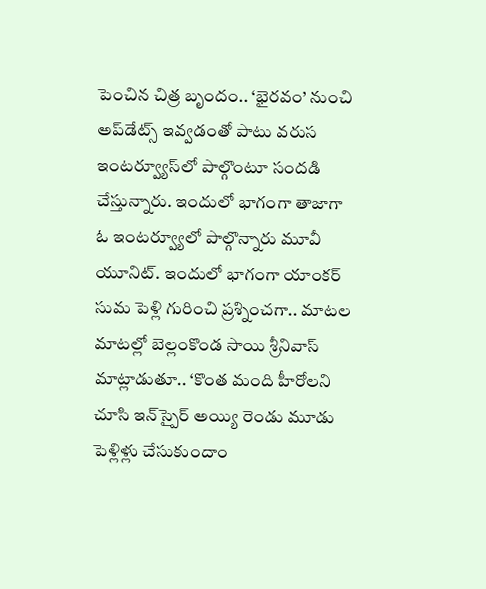పెంచిన చిత్ర బృందం.. ‘భైరవం’ నుంచి అప్‌డేట్స్ ఇవ్వడంతో పాటు వరుస ఇంటర్వ్యూస్‌లో పాల్గొంటూ సందడి చేస్తున్నారు. ఇందులో భాగంగా తాజాగా ఓ ఇంటర్వ్యూలో పాల్గొన్నారు మూవీ యూనిట్. ఇందులో భాగంగా యాంకర్ సుమ పెళ్లి గురించి ప్రశ్నించగా.. మాటల మాటల్లో బెల్లంకొండ సాయి శ్రీనివాస్ మాట్లాడుతూ.. ‘కొంత మంది హీరోలని చూసి ఇన్‌స్పైర్ అయ్యి రెండు మూడు పెళ్లిళ్లు చేసుకుందాం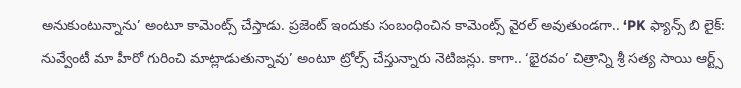అనుకుంటున్నాను’ అంటూ కామెంట్స్ చేస్తాడు. ప్రజెంట్ ఇందుకు సంబంధించిన కామెంట్స్ వైరల్ అవుతుండగా.. ‘PK ఫ్యాన్స్ బి లైక్: నువ్వేంటీ మా హీరో గురించి మాట్లాడుతున్నావు’ అంటూ ట్రోల్స్ చేస్తున్నారు నెటిజన్లు. కాగా.. ‘భైరవం’ చిత్రాన్ని శ్రీ సత్య సాయి ఆర్ట్స్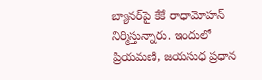బ్యానర్‌పై కేకే రాధామోహన్ నిర్మిస్తున్నారు. ఇందులో ప్రియమణి, జయసుధ ప్రధాన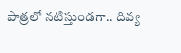పాత్రలో నటిస్తుండగా.. దివ్య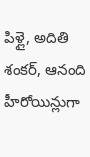పిళ్లై, అదితి శంకర్, ఆనంది హీరోయిన్లుగా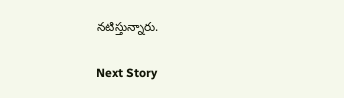నటిస్తున్నారు.

Next Story